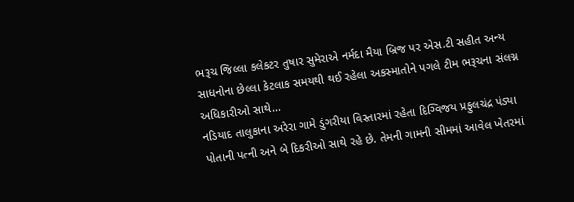ભરૂચ જિલ્લા કલેકટર તુષાર સુમેરાએ નર્મદા મૈયા બ્રિજ પર એસ.ટી સહીત અન્ય સાધનોના છેલ્લા કેટલાક સમયથી થઈ રહેલા અકસ્માતોને પગલે ટીમ ભરૂચના સંલગ્ન અધિકારીઓ સાથે...
નડિયાદ તાલુકાના અરેરા ગામે ડુંગરીયા વિસ્તારમાં રહેતા દિગ્વિજય પ્રફુલચંદ્ર પંડ્યા પોતાની પત્ની અને બે દિકરીઓ સાથે રહે છે. તેમની ગામની સીમમાં આવેલ ખેતરમાં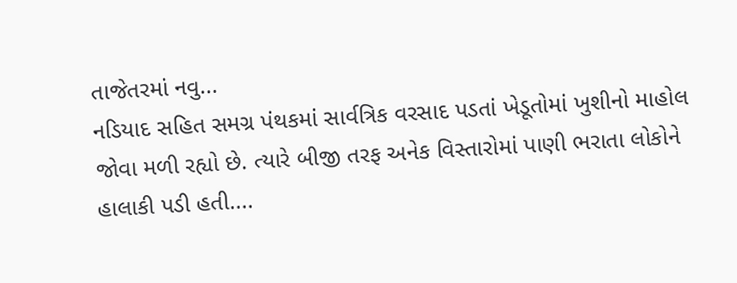તાજેતરમાં નવુ...
નડિયાદ સહિત સમગ્ર પંથકમાં સાર્વત્રિક વરસાદ પડતાં ખેડૂતોમાં ખુશીનો માહોલ જોવા મળી રહ્યો છે. ત્યારે બીજી તરફ અનેક વિસ્તારોમાં પાણી ભરાતા લોકોને હાલાકી પડી હતી....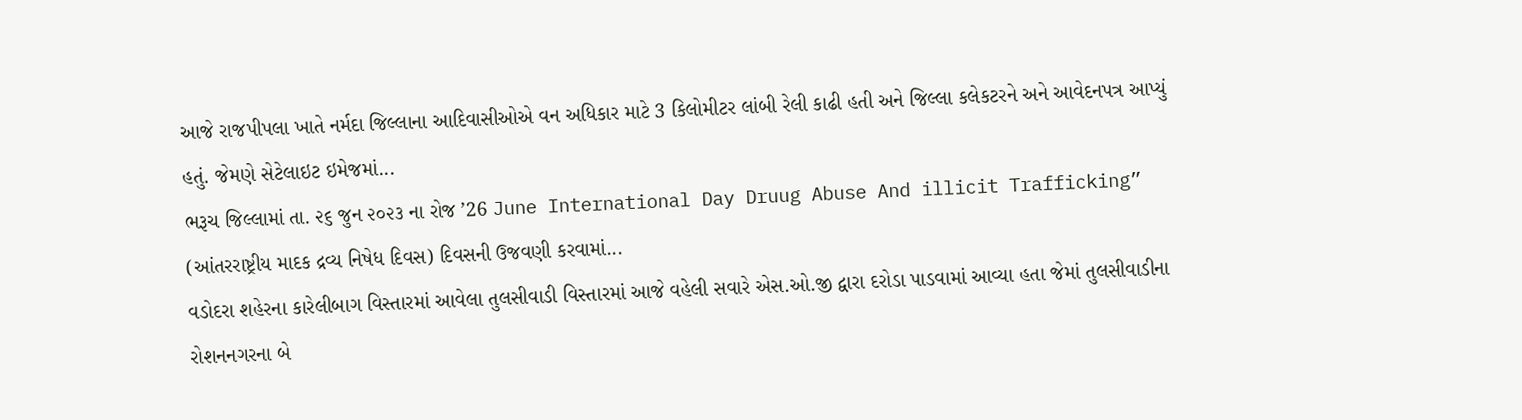આજે રાજપીપલા ખાતે નર્મદા જિલ્લાના આદિવાસીઓએ વન અધિકાર માટે 3 કિલોમીટર લાંબી રેલી કાઢી હતી અને જિલ્લા કલેકટરને અને આવેદનપત્ર આપ્યું હતું. જેમણે સેટેલાઇટ ઇમેજમાં...
ભરૂચ જિલ્લામાં તા. ૨૬ જુન ૨૦૨૩ ના રોજ ’26 June International Day Druug Abuse And illicit Trafficking” (આંતરરાષ્ટ્રીય માદક દ્રવ્ય નિષેધ દિવસ) દિવસની ઉજવણી કરવામાં...
વડોદરા શહેરના કારેલીબાગ વિસ્તારમાં આવેલા તુલસીવાડી વિસ્તારમાં આજે વહેલી સવારે એસ.ઓ.જી દ્વારા દરોડા પાડવામાં આવ્યા હતા જેમાં તુલસીવાડીના રોશનનગરના બે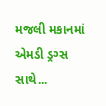મજલી મકાનમાં એમડી ડ્રગ્સ સાથે...